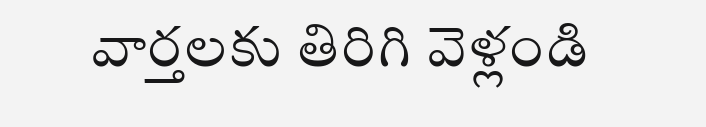వార్తలకు తిరిగి వెళ్లండి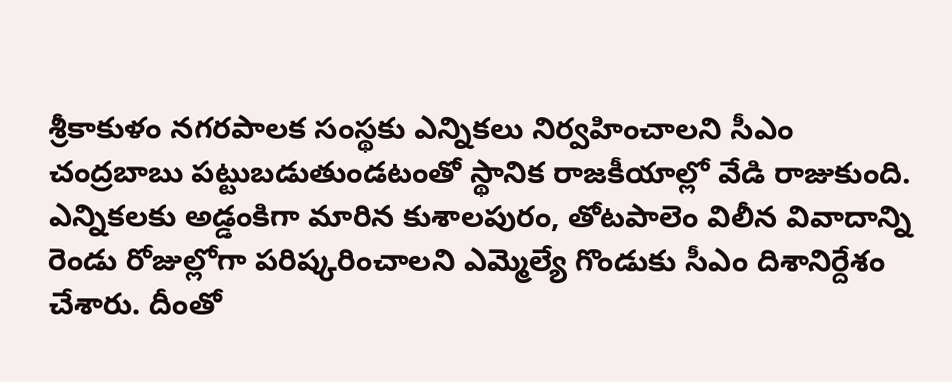శ్రీకాకుళం నగరపాలక సంస్థకు ఎన్నికలు నిర్వహించాలని సీఎం చంద్రబాబు పట్టుబడుతుండటంతో స్థానిక రాజకీయాల్లో వేడి రాజుకుంది.
ఎన్నికలకు అడ్డంకిగా మారిన కుశాలపురం, తోటపాలెం విలీన వివాదాన్ని రెండు రోజుల్లోగా పరిష్కరించాలని ఎమ్మెల్యే గొండుకు సీఎం దిశానిర్దేశం చేశారు. దీంతో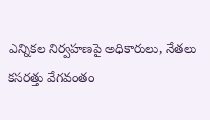ఎన్నికల నిర్వహణపై అధికారులు, నేతలు కసరత్తు వేగవంతం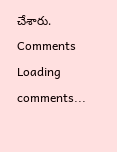చేశారు.
Comments
Loading comments...